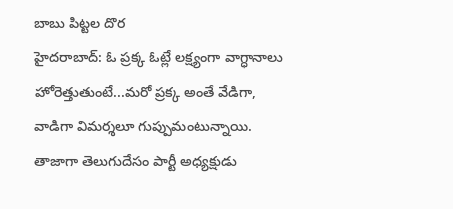బాబు పిట్టల దొర
హైదరాబాద్: ఓ ప్రక్క ఓట్లే లక్ష్యంగా వాగ్ధానాలు హోరెత్తుతుంటే...మరో ప్రక్క అంతే వేడిగా, వాడిగా విమర్శలూ గుప్పుమంటున్నాయి. తాజాగా తెలుగుదేసం పార్టీ అధ్యక్షుడు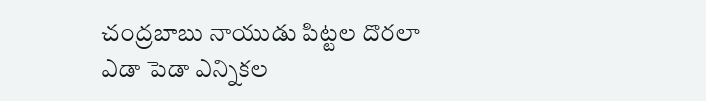చంద్రబాబు నాయుడు పిట్టల దొరలా ఎడా పెడా ఎన్నికల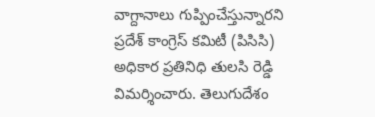వాగ్దానాలు గుప్పించేస్తున్నారని ప్రదేశ్ కాంగ్రెస్ కమిటీ (పిసిసి) అధికార ప్రతినిధి తులసి రెడ్డి విమర్శించారు. తెలుగుదేశం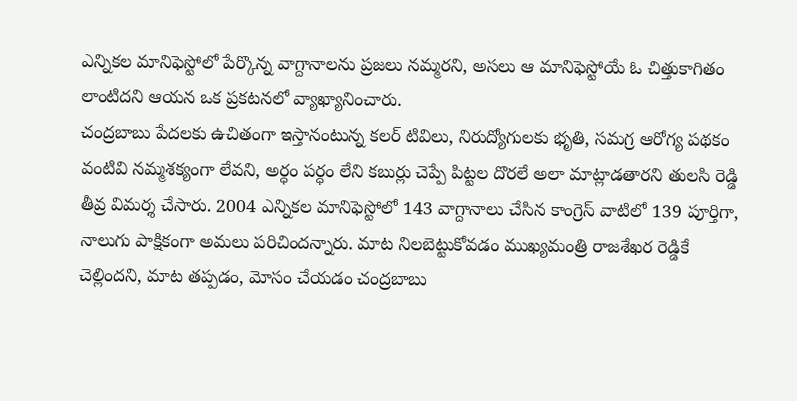ఎన్నికల మానిఫెస్టోలో పేర్కొన్న వాగ్దానాలను ప్రజలు నమ్మరని, అసలు ఆ మానిఫెస్టోయే ఓ చిత్తుకాగితం లాంటిదని ఆయన ఒక ప్రకటనలో వ్యాఖ్యానించారు.
చంద్రబాబు పేదలకు ఉచితంగా ఇస్తానంటున్న కలర్ టివిలు, నిరుద్యోగులకు భృతి, సమగ్ర ఆరోగ్య పథకం వంటివి నమ్మశక్యంగా లేవని, అర్ధం పర్ధం లేని కబుర్లు చెప్పే పిట్టల దొరలే అలా మాట్లాడతారని తులసి రెడ్డి తీవ్ర విమర్శ చేసారు. 2004 ఎన్నికల మానిఫెస్టోలో 143 వాగ్దానాలు చేసిన కాంగ్రెస్ వాటిలో 139 పూర్తిగా, నాలుగు పాక్షికంగా అమలు పరిచిందన్నారు. మాట నిలబెట్టుకోవడం ముఖ్యమంత్రి రాజశేఖర రెడ్డికే చెల్లిందని, మాట తప్పడం, మోసం చేయడం చంద్రబాబు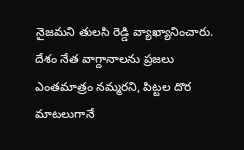నైజమని తులసి రెడ్డి వ్యాఖ్యానించారు. దేశం నేత వాగ్దానాలను ప్రజలు ఎంతమాత్రం నమ్మరని, పిట్టల దొర మాటలుగానే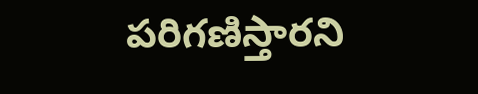పరిగణిస్తారని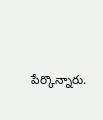పేర్కొన్నారు.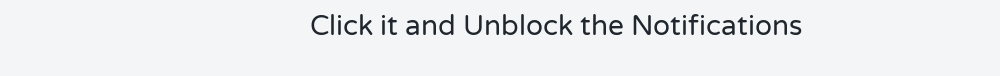Click it and Unblock the Notifications